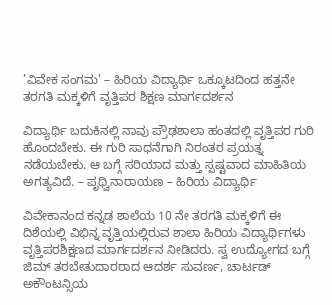’ವಿವೇಕ ಸಂಗಮ’ – ಹಿರಿಯ ವಿದ್ಯಾರ್ಥಿ ಒಕ್ಕೂಟದಿಂದ ಹತ್ತನೇ ತರಗತಿ ಮಕ್ಕಳಿಗೆ ವೃತ್ತಿಪರ ಶಿಕ್ಷಣ ಮಾರ್ಗದರ್ಶನ

ವಿದ್ಯಾರ್ಥಿ ಬದುಕಿನಲ್ಲಿ ನಾವು ಪ್ರೌಢಶಾಲಾ ಹಂತದಲ್ಲಿ ವೃತ್ತಿಪರ ಗುರಿ ಹೊಂದಬೇಕು. ಈ ಗುರಿ ಸಾಧನೆಗಾಗಿ ನಿರಂತರ ಪ್ರಯತ್ನ ನಡೆಯಬೇಕು. ಆ ಬಗ್ಗೆ ಸರಿಯಾದ ಮತ್ತು ಸ್ಪಷ್ಟವಾದ ಮಾಹಿತಿಯ ಅಗತ್ಯವಿದೆ. – ಪೃಥ್ವಿನಾರಾಯಣ – ಹಿರಿಯ ವಿದ್ಯಾರ್ಥಿ

ವಿವೇಕಾನಂದ ಕನ್ನಡ ಶಾಲೆಯ 10 ನೇ ತರಗತಿ ಮಕ್ಕಳಿಗೆ ಈ ದಿಶೆಯಲ್ಲಿ ವಿಭಿನ್ನ ವೃತ್ತಿಯಲ್ಲಿರುವ ಶಾಲಾ ಹಿರಿಯ ವಿದ್ಯಾರ್ಥಿಗಳು ವೃತ್ತಿಪರಶಿಕ್ಷಣದ ಮಾರ್ಗದರ್ಶನ ನೀಡಿದರು. ಸ್ವ ಉದ್ಯೋಗದ ಬಗ್ಗೆ ಜಿಮ್ ತರಬೇತುದಾರರಾದ ಆದರ್ಶ ಸುವರ್ಣ, ಚಾರ್ಟಡ್ ಅಕೌಂಟನ್ಸಿಯ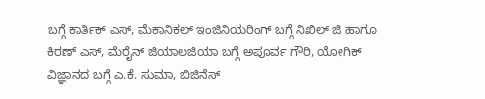ಬಗ್ಗೆ ಕಾರ್ತಿಕ್ ಎಸ್, ಮೆಕಾನಿಕಲ್ ಇಂಜಿನಿಯರಿಂಗ್ ಬಗ್ಗೆ ನಿಖಿಲ್ ಜಿ ಹಾಗೂ ಕಿರಣ್ ಎಸ್, ಮೆರೈನ್ ಜಿಯಾಲಜಿಯಾ ಬಗ್ಗೆ ಅಪೂರ್ವ ಗೌರಿ, ಯೋಗಿಕ್ ವಿಜ್ಞಾನದ ಬಗ್ಗೆ ಎ.ಕೆ. ಸುಮಾ, ಬಿಜಿನೆಸ್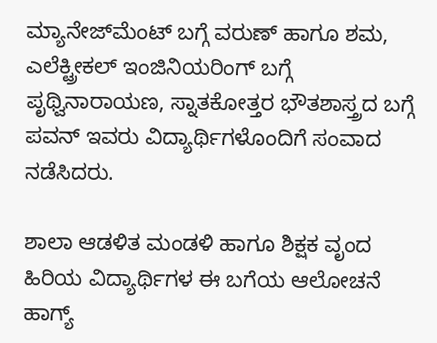ಮ್ಯಾನೇಜ್‌ಮೆಂಟ್ ಬಗ್ಗೆ ವರುಣ್ ಹಾಗೂ ಶಮ, ಎಲೆಕ್ಟ್ರೀಕಲ್ ಇಂಜಿನಿಯರಿಂಗ್ ಬಗ್ಗೆ ಪೃಥ್ವಿನಾರಾಯಣ, ಸ್ನಾತಕೋತ್ತರ ಭೌತಶಾಸ್ತ್ರದ ಬಗ್ಗೆ ಪವನ್ ಇವರು ವಿದ್ಯಾರ್ಥಿಗಳೊಂದಿಗೆ ಸಂವಾದ ನಡೆಸಿದರು.

ಶಾಲಾ ಆಡಳಿತ ಮಂಡಳಿ ಹಾಗೂ ಶಿಕ್ಷಕ ವೃಂದ ಹಿರಿಯ ವಿದ್ಯಾರ್ಥಿಗಳ ಈ ಬಗೆಯ ಆಲೋಚನೆ ಹಾಗ್ಯ್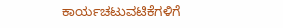ಕಾರ್ಯಚಟುವಟಿಕೆಗಳಿಗೆ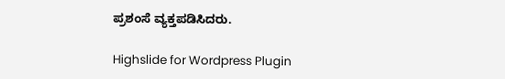ಪ್ರಶಂಸೆ ವ್ಯಕ್ತಪಡಿಸಿದರು.

Highslide for Wordpress Plugin